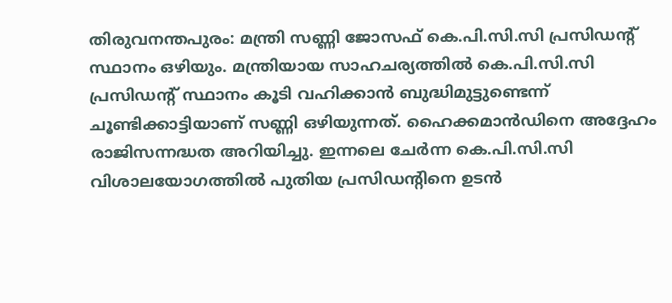തിരുവനന്തപുരം: മന്ത്രി സണ്ണി ജോസഫ് കെ.പി.സി.സി പ്രസിഡന്റ് സ്ഥാനം ഒഴിയും. മന്ത്രിയായ സാഹചര്യത്തിൽ കെ.പി.സി.സി പ്രസിഡന്റ് സ്ഥാനം കൂടി വഹിക്കാൻ ബുദ്ധിമുട്ടുണ്ടെന്ന് ചൂണ്ടിക്കാട്ടിയാണ് സണ്ണി ഒഴിയുന്നത്. ഹൈക്കമാൻഡിനെ അദ്ദേഹം രാജിസന്നദ്ധത അറിയിച്ചു. ഇന്നലെ ചേർന്ന കെ.പി.സി.സി വിശാലയോഗത്തിൽ പുതിയ പ്രസിഡന്റിനെ ഉടൻ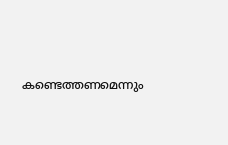കണ്ടെത്തണമെന്നും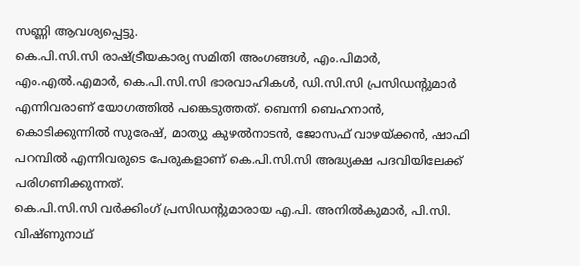സണ്ണി ആവശ്യപ്പെട്ടു.
കെ.പി.സി.സി രാഷ്ട്രീയകാര്യ സമിതി അംഗങ്ങൾ, എം.പിമാർ, എം.എൽ.എമാർ, കെ.പി.സി.സി ഭാരവാഹികൾ, ഡി.സി.സി പ്രസിഡന്റുമാർ എന്നിവരാണ് യോഗത്തിൽ പങ്കെടുത്തത്. ബെന്നി ബെഹനാൻ, കൊടിക്കുന്നിൽ സുരേഷ്, മാത്യു കുഴൽനാടൻ, ജോസഫ് വാഴയ്ക്കൻ, ഷാഫി പറമ്പിൽ എന്നിവരുടെ പേരുകളാണ് കെ.പി.സി.സി അദ്ധ്യക്ഷ പദവിയിലേക്ക് പരിഗണിക്കുന്നത്.
കെ.പി.സി.സി വർക്കിംഗ് പ്രസിഡന്റുമാരായ എ.പി. അനിൽകുമാർ, പി.സി. വിഷ്ണുനാഥ്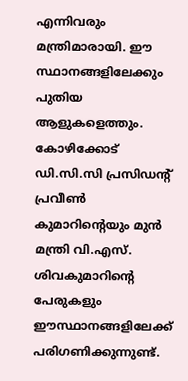എന്നിവരും മന്ത്രിമാരായി. ഈ സ്ഥാനങ്ങളിലേക്കും പുതിയ ആളുകളെത്തും. കോഴിക്കോട് ഡി.സി.സി പ്രസിഡന്റ് പ്രവീൺ കുമാറിന്റെയും മുൻ മന്ത്രി വി.എസ്. ശിവകുമാറിന്റെ പേരുകളും ഈസ്ഥാനങ്ങളിലേക്ക് പരിഗണിക്കുന്നുണ്ട്.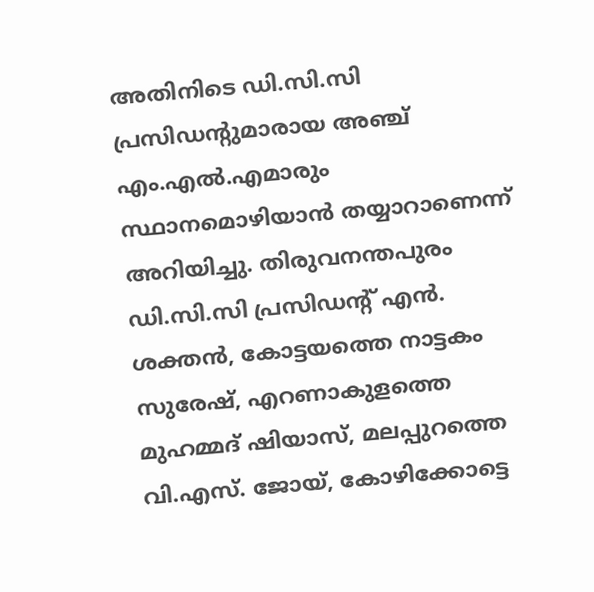അതിനിടെ ഡി.സി.സി പ്രസിഡന്റുമാരായ അഞ്ച് എം.എൽ.എമാരും സ്ഥാനമൊഴിയാൻ തയ്യാറാണെന്ന് അറിയിച്ചു. തിരുവനന്തപുരം ഡി.സി.സി പ്രസിഡന്റ് എൻ. ശക്തൻ, കോട്ടയത്തെ നാട്ടകം സുരേഷ്, എറണാകുളത്തെ മുഹമ്മദ് ഷിയാസ്, മലപ്പുറത്തെ വി.എസ്. ജോയ്, കോഴിക്കോട്ടെ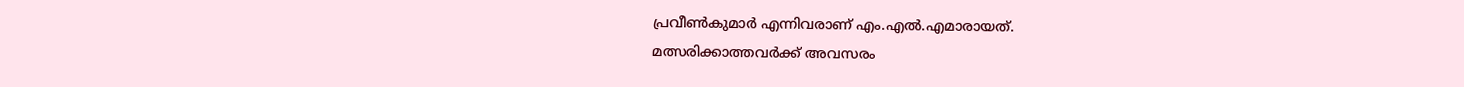പ്രവീൺകുമാർ എന്നിവരാണ് എം.എൽ.എമാരായത്.
മത്സരിക്കാത്തവർക്ക് അവസരം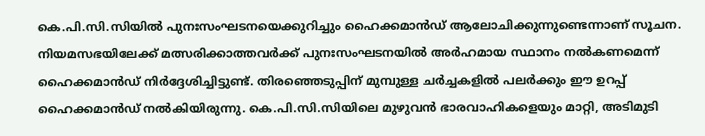കെ.പി.സി.സിയിൽ പുനഃസംഘടനയെക്കുറിച്ചും ഹൈക്കമാൻഡ് ആലോചിക്കുന്നുണ്ടെന്നാണ് സൂചന. നിയമസഭയിലേക്ക് മത്സരിക്കാത്തവർക്ക് പുനഃസംഘടനയിൽ അർഹമായ സ്ഥാനം നൽകണമെന്ന് ഹൈക്കമാൻഡ് നിർദ്ദേശിച്ചിട്ടുണ്ട്. തിരഞ്ഞെടുപ്പിന് മുമ്പുള്ള ചർച്ചകളിൽ പലർക്കും ഈ ഉറപ്പ് ഹൈക്കമാൻഡ് നൽകിയിരുന്നു. കെ.പി.സി.സിയിലെ മുഴുവൻ ഭാരവാഹികളെയും മാറ്റി, അടിമുടി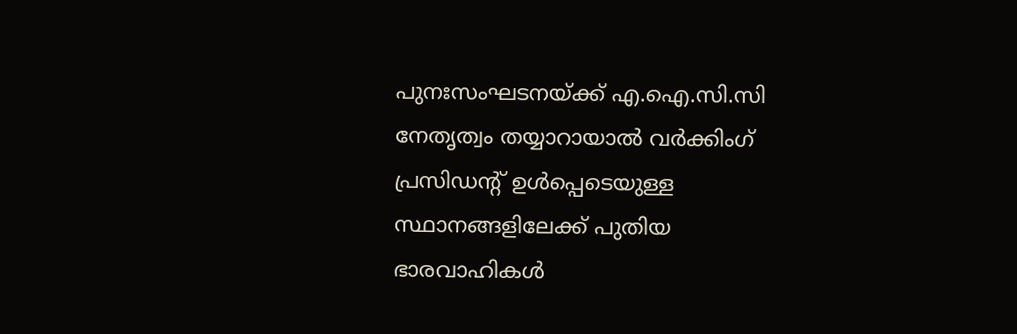പുനഃസംഘടനയ്ക്ക് എ.ഐ.സി.സി നേതൃത്വം തയ്യാറായാൽ വർക്കിംഗ് പ്രസിഡന്റ് ഉൾപ്പെടെയുള്ള സ്ഥാനങ്ങളിലേക്ക് പുതിയ ഭാരവാഹികൾ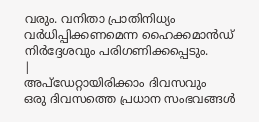വരും. വനിതാ പ്രാതിനിധ്യം വർധിപ്പിക്കണമെന്ന ഹൈക്കമാൻഡ് നിർദ്ദേശവും പരിഗണിക്കപ്പെടും.
|
അപ്ഡേറ്റായിരിക്കാം ദിവസവും
ഒരു ദിവസത്തെ പ്രധാന സംഭവങ്ങൾ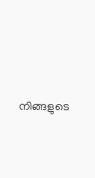നിങ്ങളുടെ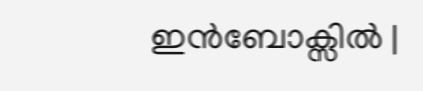ഇൻബോക്സിൽ |